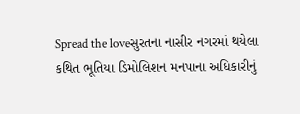Spread the loveસુરતના નાસીર નગરમાં થયેલા કથિત ભૂતિયા ડિમોલિશન મનપાના અધિકારીનું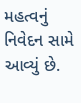મહત્વનું નિવેદન સામે આવ્યું છે.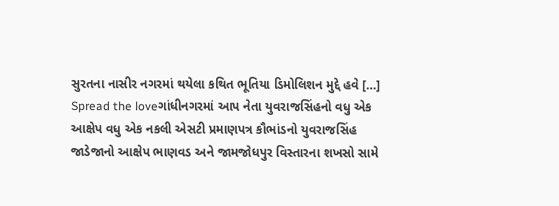સુરતના નાસીર નગરમાં થયેલા કથિત ભૂતિયા ડિમોલિશન મુદ્દે હવે […]
Spread the loveગાંધીનગરમાં આપ નેતા યુવરાજસિંહનો વધુ એક આક્ષેપ વધુ એક નકલી એસટી પ્રમાણપત્ર કૌભાંડનો યુવરાજસિંહ જાડેજાનો આક્ષેપ ભાણવડ અને જામજોધપુર વિસ્તારના શખસો સામે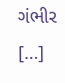ગંભીર […]